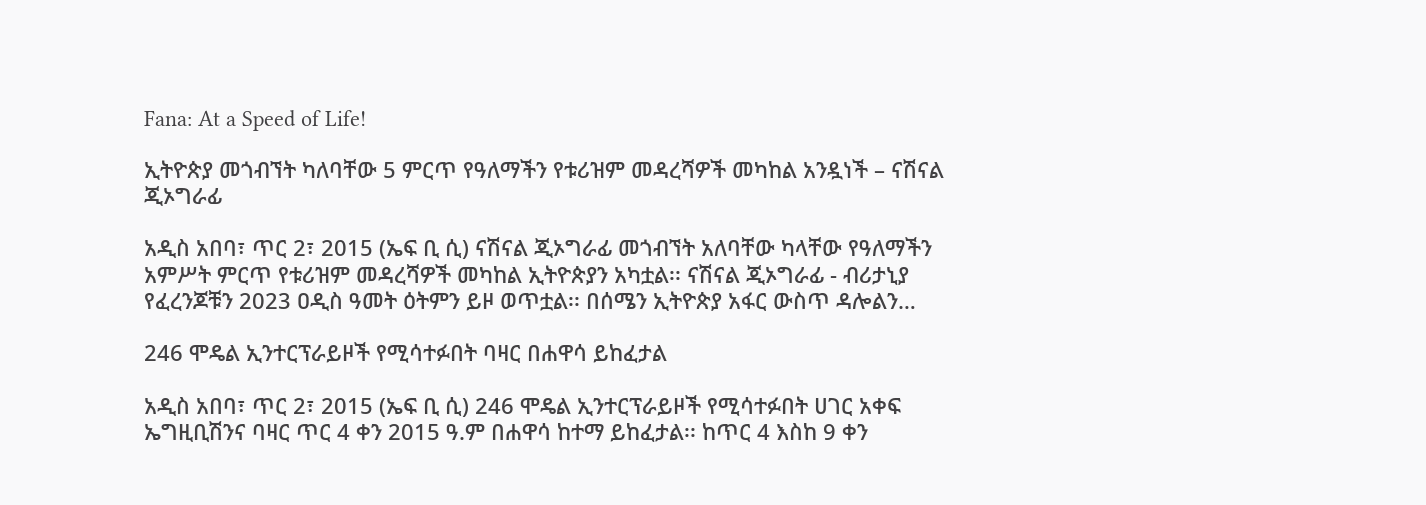Fana: At a Speed of Life!

ኢትዮጵያ መጎብኘት ካለባቸው 5 ምርጥ የዓለማችን የቱሪዝም መዳረሻዎች መካከል አንዷነች – ናሽናል ጂኦግራፊ

አዲስ አበባ፣ ጥር 2፣ 2015 (ኤፍ ቢ ሲ) ናሽናል ጂኦግራፊ መጎብኘት አለባቸው ካላቸው የዓለማችን አምሥት ምርጥ የቱሪዝም መዳረሻዎች መካከል ኢትዮጵያን አካቷል፡፡ ናሽናል ጂኦግራፊ - ብሪታኒያ የፈረንጆቹን 2023 ዐዲስ ዓመት ዕትምን ይዞ ወጥቷል፡፡ በሰሜን ኢትዮጵያ አፋር ውስጥ ዳሎልን…

246 ሞዴል ኢንተርፕራይዞች የሚሳተፉበት ባዛር በሐዋሳ ይከፈታል

አዲስ አበባ፣ ጥር 2፣ 2015 (ኤፍ ቢ ሲ) 246 ሞዴል ኢንተርፕራይዞች የሚሳተፉበት ሀገር አቀፍ ኤግዚቢሽንና ባዛር ጥር 4 ቀን 2015 ዓ.ም በሐዋሳ ከተማ ይከፈታል፡፡ ከጥር 4 እስከ 9 ቀን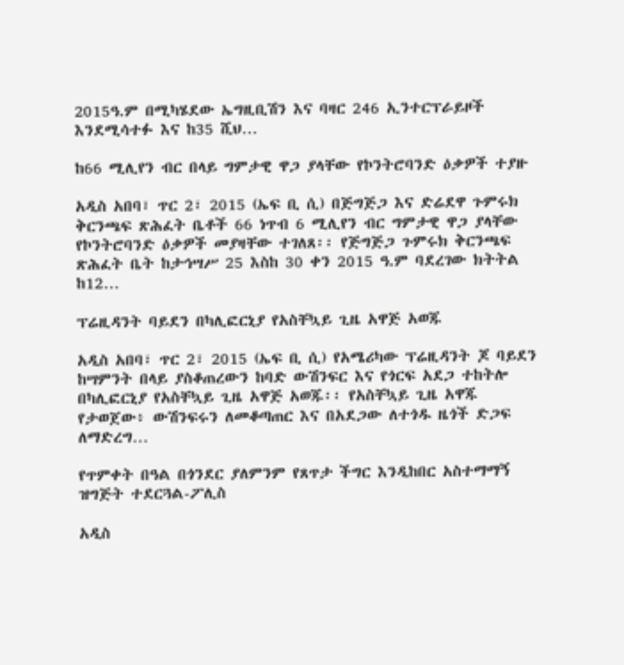2015ዓ.ም በሚካሄደው ኤግዚቢሽን እና ባዛር 246 ኢንተርፕራይዞች እንደሚሳተፉ እና ከ35 ሺህ…

ከ66 ሚሊየን ብር በላይ ግምታዊ ዋጋ ያላቸው የኮንትሮባንድ ዕቃዎች ተያዙ

አዲስ አበባ፣ ጥር 2፣ 2015 (ኤፍ ቢ ሲ) በጅግጅጋ እና ድሬደዋ ጉምሩክ ቅርንጫፍ ጽሕፈት ቤቶች 66 ነጥብ 6 ሚሊየን ብር ግምታዊ ዋጋ ያላቸው የኮንትሮባንድ ዕቃዎች መያዛቸው ተገለጸ፡፡ የጅግጅጋ ጉምሩክ ቅርንጫፍ ጽሕፈት ቤት ከታኅሣሥ 25 እስከ 30 ቀን 2015 ዓ.ም ባደረገው ክትትል ከ12…

ፕሬዚዳንት ባይደን በካሊፎርኒያ የአስቸኳይ ጊዜ አዋጅ አወጁ

አዲስ አበባ፣ ጥር 2፣ 2015 (ኤፍ ቢ ሲ) የአሜሪካው ፕሬዚዳንት ጆ ባይደን ከሣምንት በላይ ያስቆጠረውን ከባድ ውሽንፍር እና የጎርፍ አደጋ ተከትሎ በካሊፎርኒያ የአስቸኳይ ጊዜ አዋጅ አወጁ፡፡ የአስቸኳይ ጊዜ አዋጁ የታወጀው፥ ውሽንፍሩን ለመቆጣጠር እና በአደጋው ለተጎዱ ዜጎች ድጋፍ ለማድረግ…

የጥምቀት በዓል በጎንደር ያለምንም የጸጥታ ችግር እንዲከበር አስተማማኝ ዝግጅት ተደርጓል-ፖሊስ

አዲስ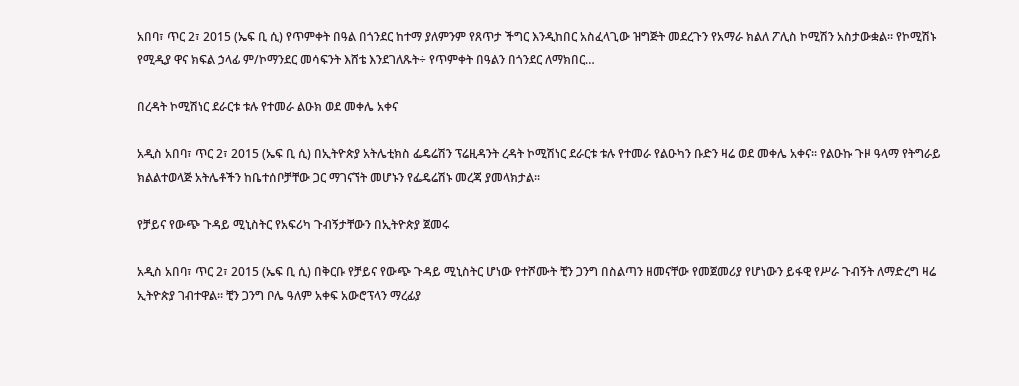አበባ፣ ጥር 2፣ 2015 (ኤፍ ቢ ሲ) የጥምቀት በዓል በጎንደር ከተማ ያለምንም የጸጥታ ችግር እንዲከበር አስፈላጊው ዝግጅት መደረጉን የአማራ ክልለ ፖሊስ ኮሚሽን አስታውቋል፡፡ የኮሚሽኑ የሚዲያ ዋና ክፍል ኃላፊ ም/ኮማንደር መሳፍንት እሸቴ እንደገለጹት÷ የጥምቀት በዓልን በጎንደር ለማክበር…

በረዳት ኮሚሽነር ደራርቱ ቱሉ የተመራ ልዑክ ወደ መቀሌ አቀና

አዲስ አበባ፣ ጥር 2፣ 2015 (ኤፍ ቢ ሲ) በኢትዮጵያ አትሌቲክስ ፌዴሬሽን ፕሬዚዳንት ረዳት ኮሚሽነር ደራርቱ ቱሉ የተመራ የልዑካን ቡድን ዛሬ ወደ መቀሌ አቀና፡፡ የልዑኩ ጉዞ ዓላማ የትግራይ ክልልተወላጅ አትሌቶችን ከቤተሰቦቻቸው ጋር ማገናኘት መሆኑን የፌዴሬሽኑ መረጃ ያመላክታል፡፡

የቻይና የውጭ ጉዳይ ሚኒስትር የአፍሪካ ጉብኝታቸውን በኢትዮጵያ ጀመሩ

አዲስ አበባ፣ ጥር 2፣ 2015 (ኤፍ ቢ ሲ) በቅርቡ የቻይና የውጭ ጉዳይ ሚኒስትር ሆነው የተሾሙት ቺን ጋንግ በስልጣን ዘመናቸው የመጀመሪያ የሆነውን ይፋዊ የሥራ ጉብኝት ለማድረግ ዛሬ ኢትዮጵያ ገብተዋል። ቺን ጋንግ ቦሌ ዓለም አቀፍ አውሮፕላን ማረፊያ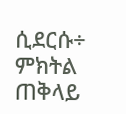ሲደርሱ÷ ምክትል ጠቅላይ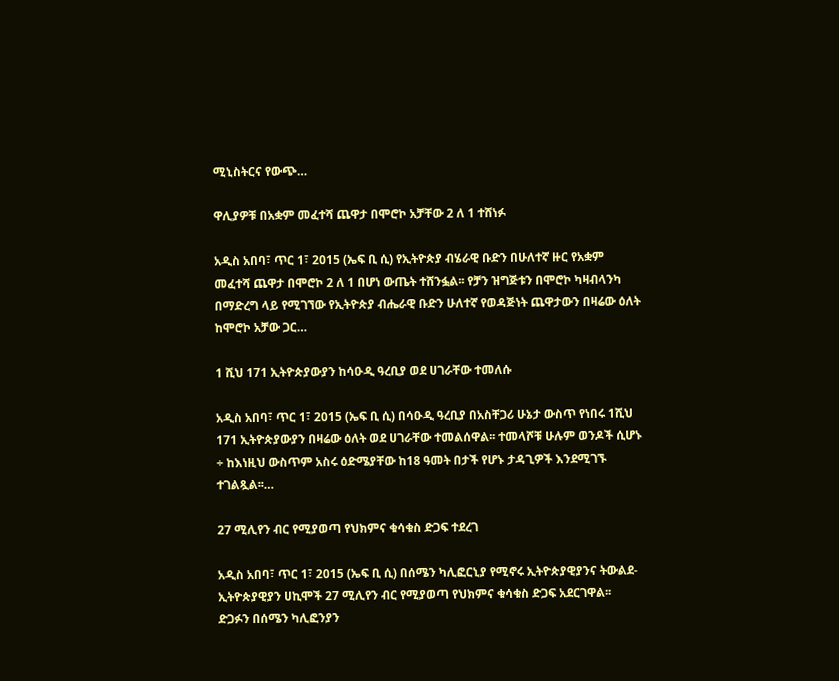ሚኒስትርና የውጭ…

ዋሊያዎቹ በአቋም መፈተሻ ጨዋታ በሞሮኮ አቻቸው 2 ለ 1 ተሸነፉ

አዲስ አበባ፣ ጥር 1፣ 2015 (ኤፍ ቢ ሲ) የኢትዮጵያ ብሄራዊ ቡድን በሁለተኛ ዙር የአቋም መፈተሻ ጨዋታ በሞሮኮ 2 ለ 1 በሆነ ውጤት ተሸንፏል፡፡ የቻን ዝግጅቱን በሞሮኮ ካዛብላንካ በማድረግ ላይ የሚገኘው የኢትዮጵያ ብሔራዊ ቡድን ሁለተኛ የወዳጅነት ጨዋታውን በዛሬው ዕለት ከሞሮኮ አቻው ጋር…

1 ሺህ 171 ኢትዮጵያውያን ከሳዑዲ ዓረቢያ ወደ ሀገራቸው ተመለሱ

አዲስ አበባ፣ ጥር 1፣ 2015 (ኤፍ ቢ ሲ) በሳዑዲ ዓረቢያ በአስቸጋሪ ሁኔታ ውስጥ የነበሩ 1ሺህ 171 ኢትዮጵያውያን በዛሬው ዕለት ወደ ሀገራቸው ተመልሰዋል፡፡ ተመላሾቹ ሁሉም ወንዶች ሲሆኑ ÷ ከእነዚህ ውስጥም አስሩ ዕድሜያቸው ከ18 ዓመት በታች የሆኑ ታዳጊዎች እንደሚገኙ ተገልጿል፡፡…

27 ሚሊየን ብር የሚያወጣ የህክምና ቁሳቁስ ድጋፍ ተደረገ

አዲስ አበባ፣ ጥር 1፣ 2015 (ኤፍ ቢ ሲ) በሰሜን ካሊፎርኒያ የሚኖሩ ኢትዮጵያዊያንና ትውልደ-ኢትዮጵያዊያን ሀኪሞች 27 ሚሊየን ብር የሚያወጣ የህክምና ቁሳቁስ ድጋፍ አደርገዋል፡፡ ድጋፉን በሰሜን ካሊፎንያን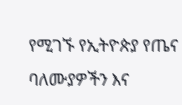የሚገኙ የኢትዮጵያ የጤና ባለሙያዎችን እና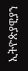ኢትዮጵያዊያን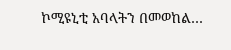ኮሚዩኒቲ አባላትን በመወከል…